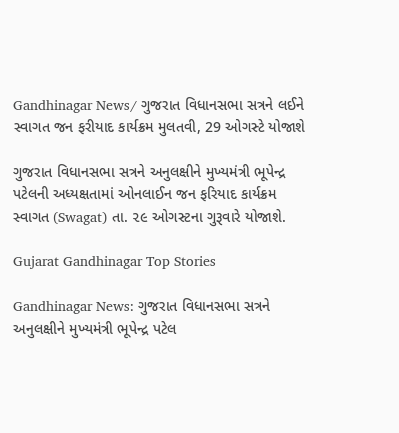Gandhinagar News/ ગુજરાત વિધાનસભા સત્રને લઈને સ્વાગત જન ફરીયાદ કાર્યક્રમ મુલતવી, 29 ઓગસ્ટે યોજાશે

ગુજરાત વિધાનસભા સત્રને અનુલક્ષીને મુખ્યમંત્રી ભૂપેન્દ્ર પટેલની અધ્યક્ષતામાં ઓનલાઈન જન ફરિયાદ કાર્યક્રમ સ્વાગત (Swagat) તા. ૨૯ ઓગસ્ટના ગુરૂવારે યોજાશે.

Gujarat Gandhinagar Top Stories

Gandhinagar News: ગુજરાત વિધાનસભા સત્રને અનુલક્ષીને મુખ્યમંત્રી ભૂપેન્દ્ર પટેલ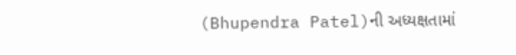(Bhupendra Patel)ની અધ્યક્ષતામાં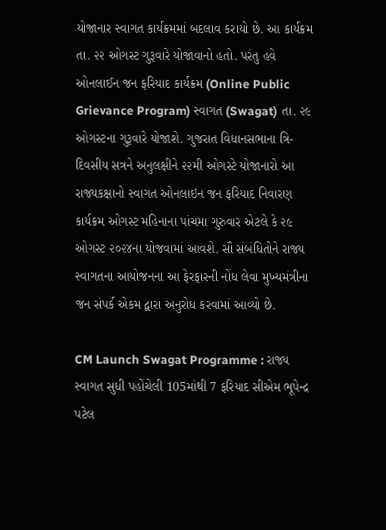યોજાનાર સ્વાગત કાર્યક્રમમાં બદલાવ કરાયો છે. આ કાર્યક્રમ તા. ૨૨ ઓગસ્ટ ગુરૂવારે યોજાવાનો હતો. પરંતુ હવે ઓનલાઈન જન ફરિયાદ કાર્યક્રમ (Online Public Grievance Program) સ્વાગત (Swagat) તા. ૨૯ ઓગસ્ટના ગુરૂવારે યોજાશે. ગુજરાત વિધાનસભાના ત્રિ-દિવસીય સત્રને અનુલક્ષીને ૨૨મી ઓગસ્ટે યોજાનારો આ રાજ્યકક્ષાનો સ્વાગત ઓનલાઇન જન ફરિયાદ નિવારણ કાર્યક્રમ ઓગસ્ટ મહિનાના પાંચમા ગુરુવાર એટલે કે ૨૯ ઓગસ્ટ ૨૦૨૪ના યોજવામાં આવશે. સૌ સંબંધિતોને રાજ્ય સ્વાગતના આયોજનના આ ફેરફારની નોંધ લેવા મુખ્યમંત્રીના જન સંપર્ક એકમ દ્વારા અનુરોધ કરવામાં આવ્યો છે.

CM Launch Swagat Programme : રાજ્ય સ્વાગત સુધી પહોંચેલી 105માંથી 7 ફરિયાદ સીએમ ભૂપેન્દ્ર પટેલ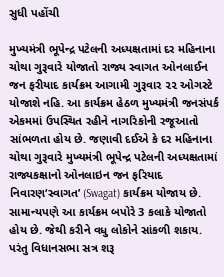સુધી પહોંચી

મુખ્યમંત્રી ભૂપેન્દ્ર પટેલની અધ્યક્ષતામાં દર મહિનાના ચોથા ગુરૂવારે યોજાતો રાજ્ય સ્વાગત ઓનલાઈન જન ફરીયાદ કાર્યક્રમ આગામી ગુરૂવાર ૨૨ ઓગસ્ટે યોજાશે નહિ. આ કાર્યક્રમ હેઠળ મુખ્યમંત્રી જનસંપર્ક એકમમાં ઉપસ્થિત રહીને નાગરિકોની રજૂઆતો સાંભળતા હોય છે. જણાવી દઈએ કે દર મહિનાના ચોથા ગુરૂવારે મુખ્યમંત્રી ભૂપેન્દ્ર પટેલની અધ્યક્ષતામાં રાજ્યકક્ષાનો ઓનલાઇન જન ફરિયાદ નિવારણ‘સ્વાગત’ (Swagat) કાર્યક્રમ યોજાય છે. સામાન્યપણે આ કાર્યક્રમ બપોરે 3 કલાકે યોજાતો હોય છે. જેથી કરીને વધુ લોકોને સાંકળી શકાય. પરંતુ વિધાનસભા સત્ર શરૂ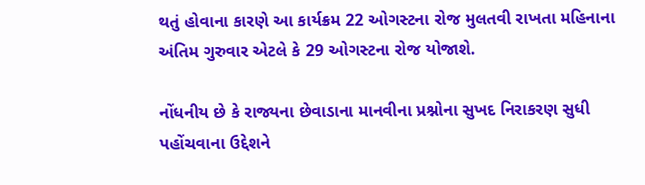થતું હોવાના કારણે આ કાર્યક્રમ 22 ઓગસ્ટના રોજ મુલતવી રાખતા મહિનાના અંતિમ ગુરુવાર એટલે કે 29 ઓગસ્ટના રોજ યોજાશે.

નોંધનીય છે કે રાજ્યના છેવાડાના માનવીના પ્રશ્નોના સુખદ નિરાકરણ સુધી પહોંચવાના ઉદ્દેશને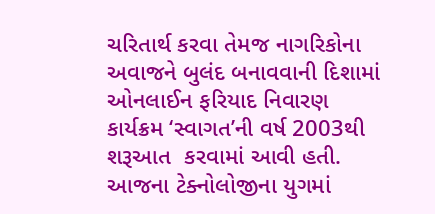ચરિતાર્થ કરવા તેમજ નાગરિકોના અવાજને બુલંદ બનાવવાની દિશામાં ઓનલાઈન ફરિયાદ નિવારણ કાર્યક્રમ ‘સ્વાગત’ની વર્ષ 2003થી શરૂઆત  કરવામાં આવી હતી. આજના ટેક્નોલોજીના યુગમાં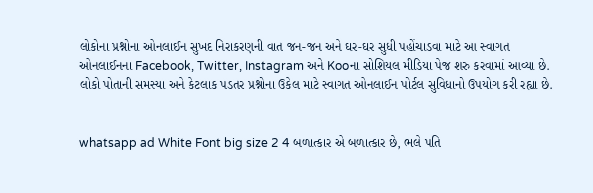લોકોના પ્રશ્નોના ઓનલાઈન સુખદ નિરાકરણની વાત જન-જન અને ઘર-ઘર સુધી પહોંચાડવા માટે આ સ્વાગત ઓનલાઈનના Facebook, Twitter, Instagram અને Kooના સોશિયલ મીડિયા પેજ શરુ કરવામાં આવ્યા છે. લોકો પોતાની સમસ્યા અને કેટલાક પડતર પ્રશ્નોના ઉકેલ માટે સ્વાગત ઓનલાઈન પોર્ટલ સુવિધાનો ઉપયોગ કરી રહ્યા છે.


whatsapp ad White Font big size 2 4 બળાત્કાર એ બળાત્કાર છે, ભલે પતિ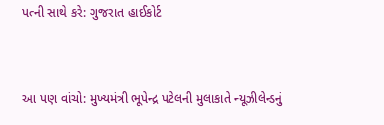પત્ની સાથે કરે: ગુજરાત હાઈકોર્ટ


આ પણ વાંચો: મુખ્યમંત્રી ભૂપેન્દ્ર પટેલની મુલાકાતે ન્યૂઝીલેન્ડનું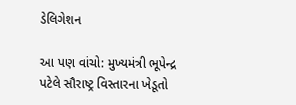ડેલિગેશન

આ પણ વાંચો: મુખ્યમંત્રી ભૂપેન્દ્ર પટેલે સૌરાષ્ટ્ર વિસ્તારના ખેડૂતો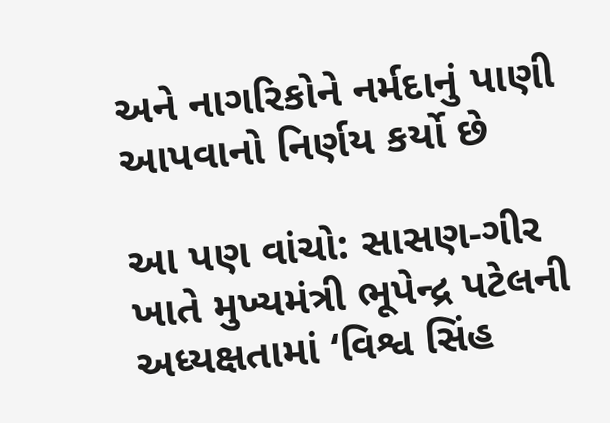અને નાગરિકોને નર્મદાનું પાણી આપવાનો નિર્ણય કર્યો છે

આ પણ વાંચો: સાસણ-ગીર ખાતે મુખ્યમંત્રી ભૂપેન્દ્ર પટેલની અધ્યક્ષતામાં ‘વિશ્વ સિંહ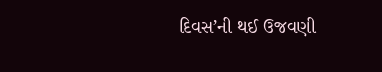દિવસ’ની થઈ ઉજવણી